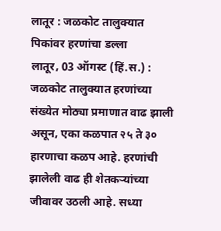लातूर : जळकोट तालुक्यात पिकांवर हरणांचा डल्ला
लातूर, 03 ऑगस्ट (हिं.स.) : जळकोट तालुक्यात हरणांच्या संख्येत मोठ्या प्रमाणात वाढ झाली असून, एका कळपात २५ ते ३० हारणाचा कळप आहे. हरणांची झालेली वाढ ही शेतकऱ्यांच्या जीवावर उठली आहे. सध्या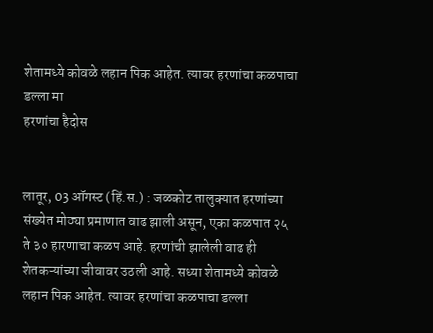शेतामध्ये कोवळे लहान पिक आहेत. त्यावर हरणांचा कळपाचा डल्ला मा
हरणांचा हैदोस


लातूर, 03 ऑगस्ट (हिं.स.) : जळकोट तालुक्यात हरणांच्या संख्येत मोठ्या प्रमाणात वाढ झाली असून, एका कळपात २५ ते ३० हारणाचा कळप आहे. हरणांची झालेली वाढ ही शेतकऱ्यांच्या जीवावर उठली आहे. सध्या शेतामध्ये कोवळे लहान पिक आहेत. त्यावर हरणांचा कळपाचा डल्ला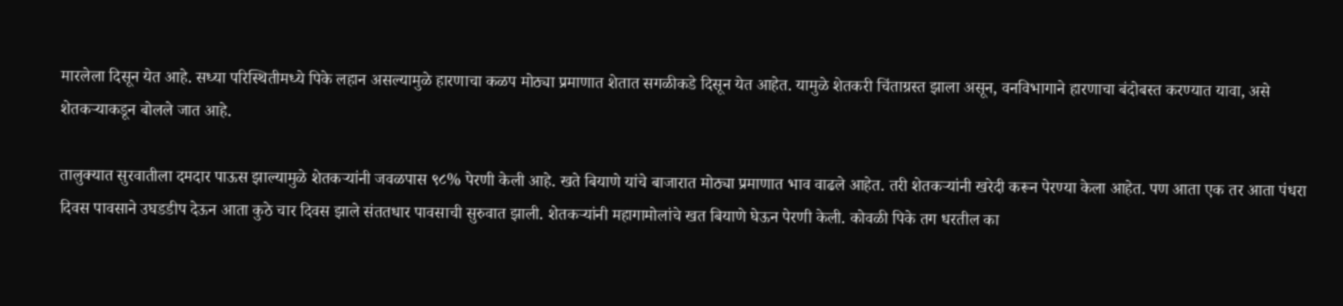मारलेला दिसून येत आहे. सध्या परिस्थितीमध्ये पिके लहान असल्यामुळे हारणाचा कळप मोठ्या प्रमाणात शेतात सगळीकडे दिसून येत आहेत. यामुळे शेतकरी चिंताग्रस्त झाला असून, वनविभागाने हारणाचा बंदोबस्त करण्यात यावा, असे शेतकऱ्याकडून बोलले जात आहे.

तालुक्यात सुरवातीला दमदार पाऊस झाल्यामुळे शेतकऱ्यांनी जवळपास ९८% पेरणी केली आहे. खते बियाणे यांचे बाजारात मोठ्या प्रमाणात भाव वाढले आहेत. तरी शेतकऱ्यांनी खरेदी करून पेरण्या केला आहेत. पण आता एक तर आता पंधरा दिवस पावसाने उघडडीप देऊन आता कुठे चार दिवस झाले संततधार पावसाची सुरुवात झाली. शेतकऱ्यांनी महागामोलांचे खत बियाणे घेऊन पेरणी केली. कोवळी पिके तग धरतील का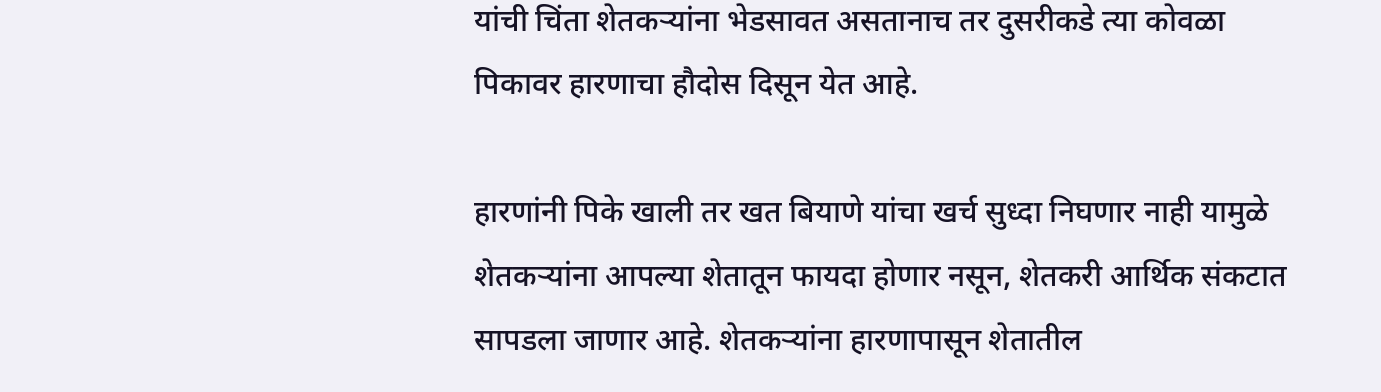यांची चिंता शेतकऱ्यांना भेडसावत असतानाच तर दुसरीकडे त्या कोवळा पिकावर हारणाचा हौदोस दिसून येत आहे.

हारणांनी पिके खाली तर खत बियाणे यांचा खर्च सुध्दा निघणार नाही यामुळे शेतकऱ्यांना आपल्या शेतातून फायदा होणार नसून, शेतकरी आर्थिक संकटात सापडला जाणार आहे. शेतकऱ्यांना हारणापासून शेतातील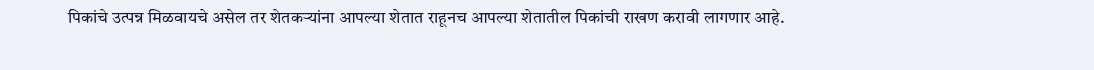पिकांचे उत्पन्न मिळवायचे असेल तर शेतकऱ्यांना आपल्या शेतात राहूनच आपल्या शेतातील पिकांची राखण करावी लागणार आहे.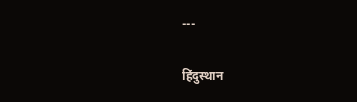---

हिंदुस्थान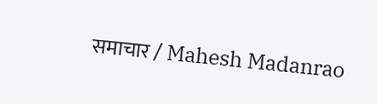समाचार / Mahesh Madanrao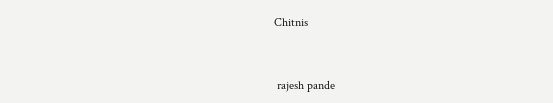Chitnis


 rajesh pande